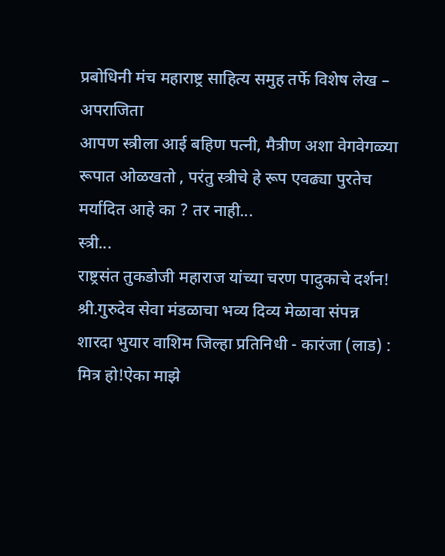प्रबोधिनी मंच महाराष्ट्र साहित्य समुह तर्फे विशेष लेख – अपराजिता
आपण स्त्रीला आई बहिण पत्नी, मैत्रीण अशा वेगवेगळ्या रूपात ओळखतो , परंतु स्त्रीचे हे रूप एवढ्या पुरतेच
मर्यादित आहे का ? तर नाही...
स्त्री...
राष्ट्रसंत तुकडोजी महाराज यांच्या चरण पादुकाचे दर्शन!
श्री.गुरुदेव सेवा मंडळाचा भव्य दिव्य मेळावा संपन्न
शारदा भुयार वाशिम जिल्हा प्रतिनिधी - कारंजा (लाड) : मित्र हो!ऐका माझे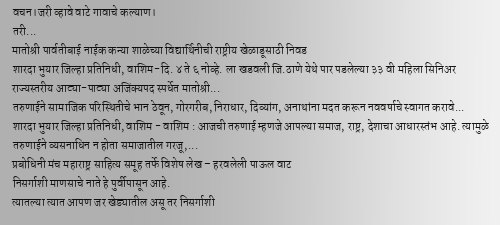वचन।जरी व्हावे वाटे गावाचे कल्याण।
तरी...
मातोश्री पार्वतीबाई नाईक कन्या शाळेच्या विद्यार्थिनीची राष्ट्रीय खेळाडूसाठी निवड
शारदा भुयार जिल्हा प्रतिनिधी, वाशिम-दि. ४ ते ६ नोव्हे. ला खडवली जि.ठाणे येथे पार पडलेल्या ३३ वी महिला सिनिअर राज्यस्तरीय आट्या-पाट्या अजिंक्यपद स्पर्धेत मातोश्री...
तरुणाईने सामाजिक परिस्थितीचे भान ठेवून, गोरगरीब, निराधार, दिव्यांग, अनाथांना मदत करून नववर्षाचे स्वागत करावे...
शारदा भुयार जिल्हा प्रतिनिधी, वाशिम - वाशिम : आजची तरुणाई म्हणजे आपल्या समाज, राष्ट्र, देशाचा आधारस्तंभ आहे. त्यामुळे तरुणाईने व्यसनाधिन न होता समाजातील गरजू,...
प्रबोधिनी मंच महाराष्ट्र साहित्य समूह तर्फे विशेष लेख – हरवलेली पाऊल वाट
निसर्गाशी माणसाचे नाते हे पुर्वीपासून आहे.
त्यातल्या त्यात आपण जर खेड्यातील असू तर निसर्गाशी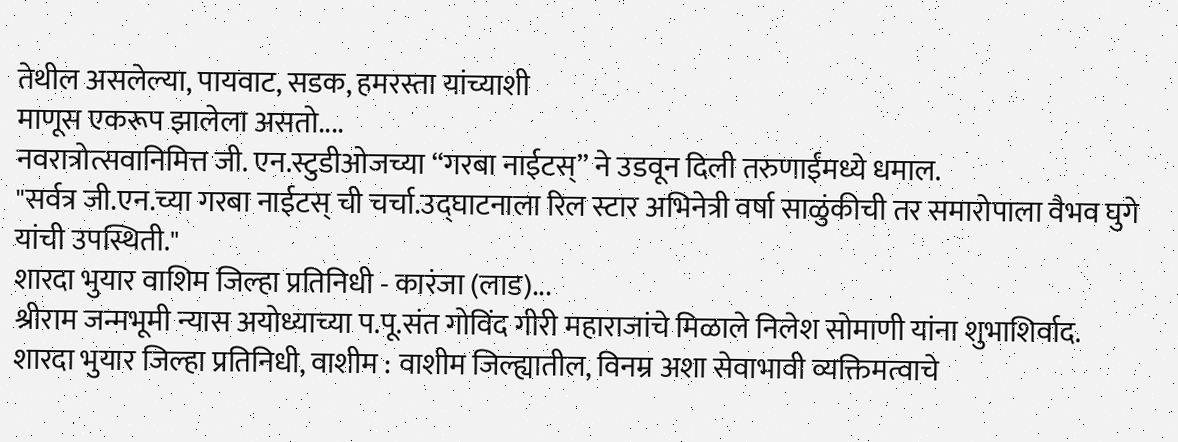तेथील असलेल्या, पायवाट, सडक, हमरस्ता यांच्याशी
माणूस एकरूप झालेला असतो....
नवरात्रोत्सवानिमित्त जी. एन.स्टुडीओजच्या “गरबा नाईटस्” ने उडवून दिली तरुणाईंमध्ये धमाल.
"सर्वत्र जी.एन.च्या गरबा नाईटस् ची चर्चा.उद्घाटनाला रिल स्टार अभिनेत्री वर्षा साळुंकीची तर समारोपाला वैभव घुगे यांची उपस्थिती."
शारदा भुयार वाशिम जिल्हा प्रतिनिधी - कारंजा (लाड)...
श्रीराम जन्मभूमी न्यास अयोध्याच्या प.पू.संत गोविंद गीरी महाराजांचे मिळाले निलेश सोमाणी यांना शुभाशिर्वाद.
शारदा भुयार जिल्हा प्रतिनिधी, वाशीम : वाशीम जिल्ह्यातील, विनम्र अशा सेवाभावी व्यक्तिमत्वाचे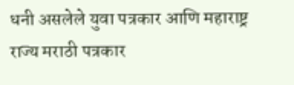धनी असलेले युवा पत्रकार आणि महाराष्ट्र राज्य मराठी पत्रकार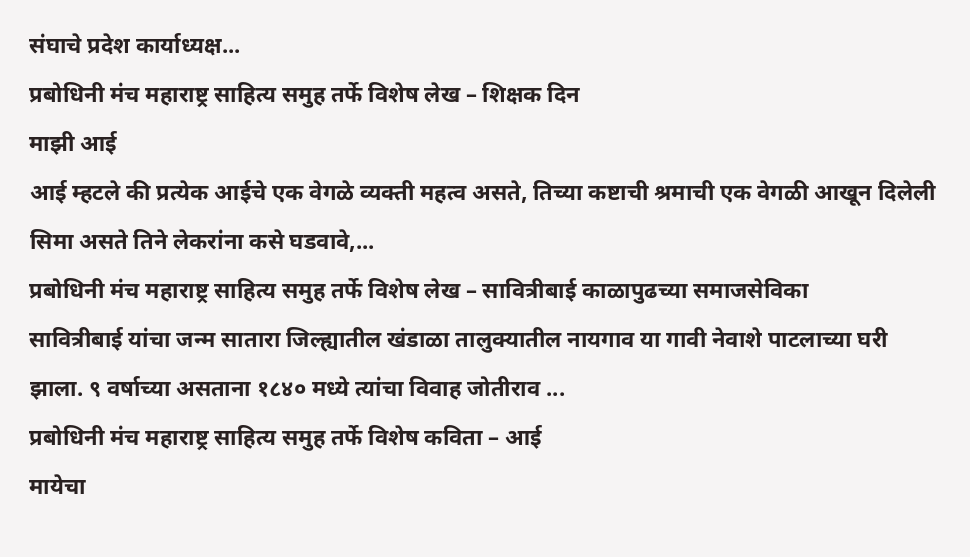संघाचे प्रदेश कार्याध्यक्ष...
प्रबोधिनी मंच महाराष्ट्र साहित्य समुह तर्फे विशेष लेख – शिक्षक दिन
माझी आई
आई म्हटले की प्रत्येक आईचे एक वेगळे व्यक्ती महत्व असते, तिच्या कष्टाची श्रमाची एक वेगळी आखून दिलेली सिमा असते तिने लेकरांना कसे घडवावे,...
प्रबोधिनी मंच महाराष्ट्र साहित्य समुह तर्फे विशेष लेख – सावित्रीबाई काळापुढच्या समाजसेविका
सावित्रीबाई यांचा जन्म सातारा जिल्ह्यातील खंडाळा तालुक्यातील नायगाव या गावी नेवाशे पाटलाच्या घरी झाला. ९ वर्षाच्या असताना १८४० मध्ये त्यांचा विवाह जोतीराव ...
प्रबोधिनी मंच महाराष्ट्र साहित्य समुह तर्फे विशेष कविता – आई
मायेचा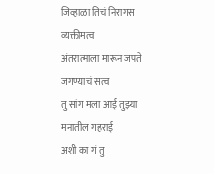जिव्हाळा तिचं निरागस व्यक्तीमत्व
अंतरात्माला मारून जपते जगण्याचं सत्व
तु सांग मला आई तुझ्या मनातील गहराई
अशी का गं तु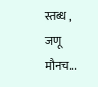स्तब्ध , जणू मौनच...